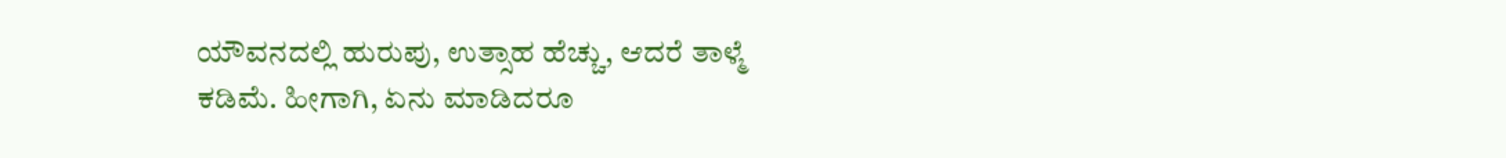ಯೌವನದಲ್ಲಿ ಹುರುಪು, ಉತ್ಸಾಹ ಹೆಚ್ಚು, ಆದರೆ ತಾಳ್ಮೆ ಕಡಿಮೆ. ಹೀಗಾಗಿ, ಏನು ಮಾಡಿದರೂ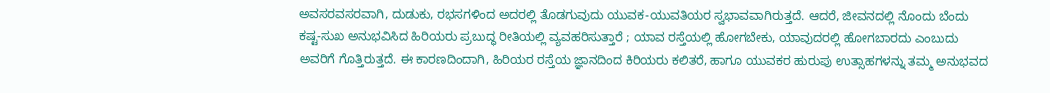ಅವಸರವಸರವಾಗಿ, ದುಡುಕು, ರಭಸಗಳಿಂದ ಅದರಲ್ಲಿ ತೊಡಗುವುದು ಯುವಕ-ಯುವತಿಯರ ಸ್ವಭಾವವಾಗಿರುತ್ತದೆ. ಆದರೆ, ಜೀವನದಲ್ಲಿ ನೊಂದು ಬೆಂದು ಕಷ್ಟ-ಸುಖ ಅನುಭವಿಸಿದ ಹಿರಿಯರು ಪ್ರಬುದ್ಧ ರೀತಿಯಲ್ಲಿ ವ್ಯವಹರಿಸುತ್ತಾರೆ ; ಯಾವ ರಸ್ತೆಯಲ್ಲಿ ಹೋಗಬೇಕು, ಯಾವುದರಲ್ಲಿ ಹೋಗಬಾರದು ಎಂಬುದು ಅವರಿಗೆ ಗೊತ್ತಿರುತ್ತದೆ. ಈ ಕಾರಣದಿಂದಾಗಿ, ಹಿರಿಯರ ರಸ್ತೆಯ ಜ್ಞಾನದಿಂದ ಕಿರಿಯರು ಕಲಿತರೆ, ಹಾಗೂ ಯುವಕರ ಹುರುಪು ಉತ್ಸಾಹಗಳನ್ನು ತಮ್ಮ ಅನುಭವದ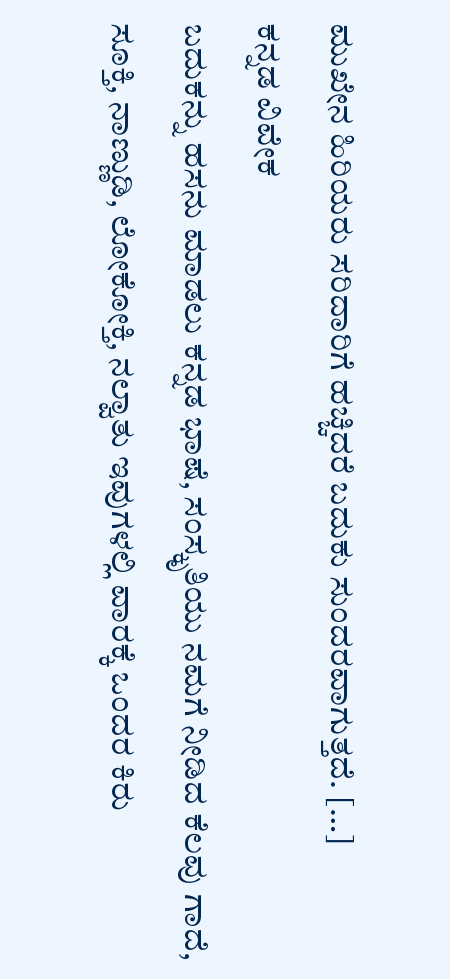ಮುಖೇನ ಹಿರಿಯರು ಸರಿದಾರಿಗೆ ಹಚ್ಚಿದರೆ ಬದುಕು ಸುಂದರವಾಗುತ್ತದೆ. […]
ಕನ್ನಡ ವಿವೇಕ
ಬದುಕನ್ನು ಹಸನು ಮಾಡಲು ಕನ್ನಡ ಭಾಷೆ, ಸಂಸ್ಕೃತಿಯು ನಮಗೆ ನೀಡಿದ ಕೆಲವು ಗಾದೆ, ಸೂಕ್ತಿ, ನಾಣ್ಣುಡಿ, ಲೋಕೋಕ್ತಿ, ನಲ್ವಾತು ಇವುಗಳಲ್ಲಿ ವಾರಕ್ಕೆ ಒಂದರ ಕಿರು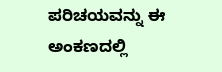ಪರಿಚಯವನ್ನು ಈ ಅಂಕಣದಲ್ಲಿ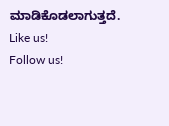ಮಾಡಿಕೊಡಲಾಗುತ್ತದೆ.
Like us!
Follow us!